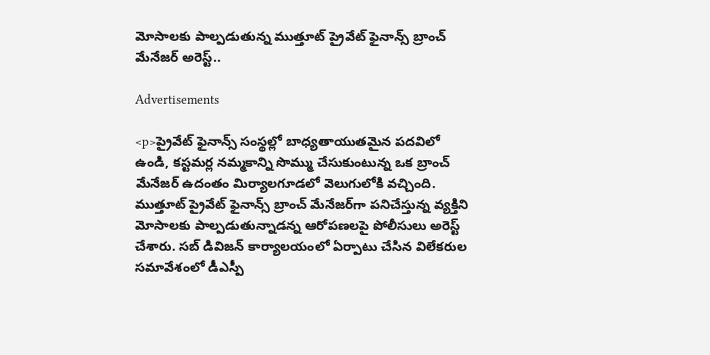మోసాలకు పాల్పడుతున్న ముత్తూట్ ప్రైవేట్ ఫైనాన్స్ బ్రాంచ్ మేనేజర్ అరెస్ట్..

Advertisements

<p>ప్రైవేట్ ఫైనాన్స్ సంస్థల్లో బాధ్యతాయుతమైన పదవిలో ఉండి, కస్టమర్ల నమ్మకాన్ని సొమ్ము చేసుకుంటున్న ఒక బ్రాంచ్ మేనేజర్ ఉదంతం మిర్యాలగూడలో వెలుగులోకి వచ్చింది. ముత్తూట్ ప్రైవేట్ ఫైనాన్స్ బ్రాంచ్ మేనేజర్‌గా పనిచేస్తున్న వ్యక్తిని మోసాలకు పాల్పడుతున్నాడన్న ఆరోపణలపై పోలీసులు అరెస్ట్ చేశారు. సబ్ డివిజన్ కార్యాలయంలో ఏర్పాటు చేసిన విలేకరుల సమావేశంలో డీఎస్పీ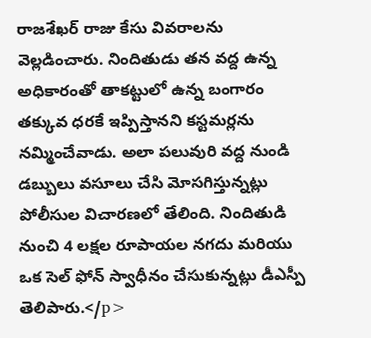రాజశేఖర్ రాజు కేసు వివరాలను వెల్లడించారు. నిందితుడు తన వద్ద ఉన్న అధికారంతో తాకట్టులో ఉన్న బంగారం తక్కువ ధరకే ఇప్పిస్తానని కస్టమర్లను నమ్మించేవాడు. అలా పలువురి వద్ద నుండి డబ్బులు వసూలు చేసి మోసగిస్తున్నట్లు పోలీసుల విచారణలో తేలింది. నిందితుడి నుంచి 4 లక్షల రూపాయల నగదు మరియు ఒక సెల్ ఫోన్ స్వాధీనం చేసుకున్నట్లు డీఎస్పీ తెలిపారు.</p>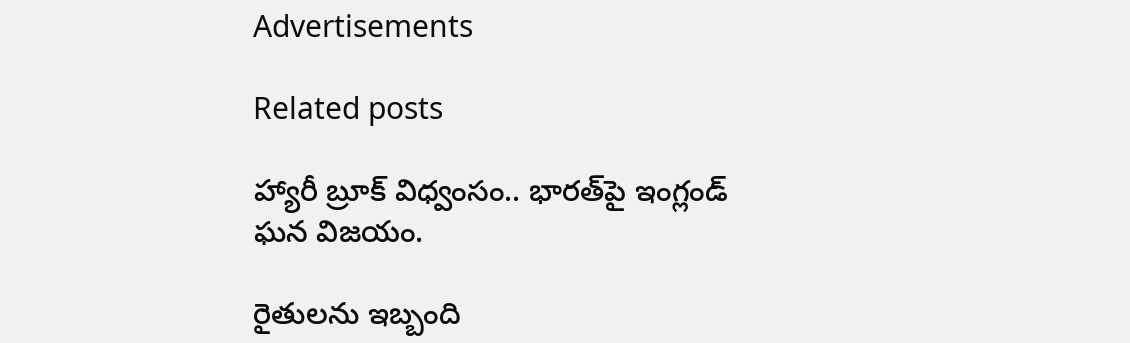Advertisements

Related posts

హ్యారీ బ్రూక్ విధ్వంసం.. భారత్‌పై ఇంగ్లండ్ ఘన విజయం.

రైతులను ఇబ్బంది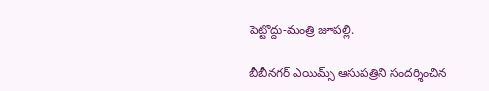పెట్టొద్దు-మంత్రి జూపల్లి.

బీబీనగర్ ఎయిమ్స్ ఆసుపత్రిని సందర్శించిన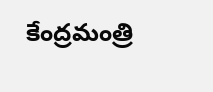కేంద్రమంత్రి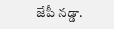జేపీ నడ్డా.